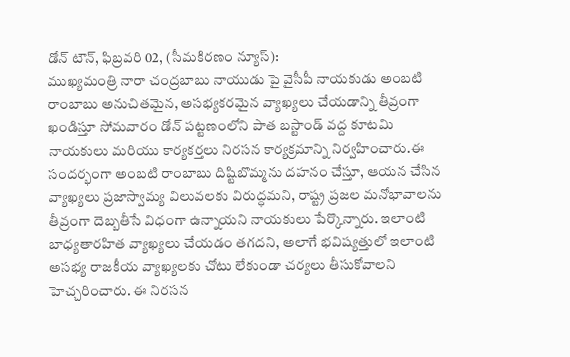డోన్ టౌన్, ఫిబ్రవరి 02, (సీమకిరణం న్యూస్):
ముఖ్యమంత్రి నారా చంద్రబాబు నాయుడు పై వైసీపీ నాయకుడు అంబటి రాంబాబు అనుచితమైన, అసభ్యకరమైన వ్యాఖ్యలు చేయడాన్ని తీవ్రంగా ఖండిస్తూ సోమవారం డోన్ పట్టణంలోని పాత బస్టాండ్ వద్ద కూటమి నాయకులు మరియు కార్యకర్తలు నిరసన కార్యక్రమాన్ని నిర్వహించారు.ఈ సందర్భంగా అంబటి రాంబాబు దిష్టిబొమ్మను దహనం చేస్తూ, ఆయన చేసిన వ్యాఖ్యలు ప్రజాస్వామ్య విలువలకు విరుద్ధమని, రాష్ట్ర ప్రజల మనోభావాలను తీవ్రంగా దెబ్బతీసే విధంగా ఉన్నాయని నాయకులు పేర్కొన్నారు. ఇలాంటి బాధ్యతారహిత వ్యాఖ్యలు చేయడం తగదని, అలాగే భవిష్యత్తులో ఇలాంటి అసభ్య రాజకీయ వ్యాఖ్యలకు చోటు లేకుండా చర్యలు తీసుకోవాలని హెచ్చరించారు. ఈ నిరసన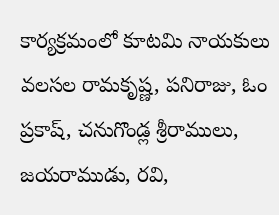కార్యక్రమంలో కూటమి నాయకులు వలసల రామకృష్ణ, పనిరాజు, ఓం ప్రకాష్, చనుగొండ్ల శ్రీరాములు, జయరాముడు, రవి,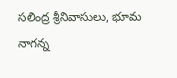సలింద్ర శ్రీనివాసులు, భూమ నాగన్న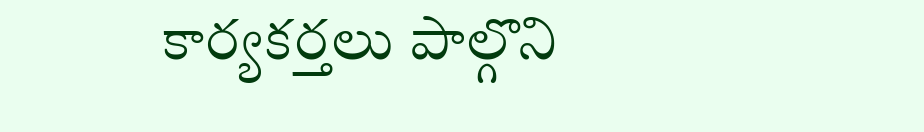కార్యకర్తలు పాల్గొని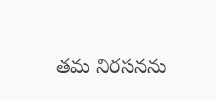తమ నిరసనను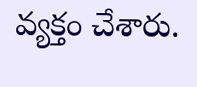వ్యక్తం చేశారు.